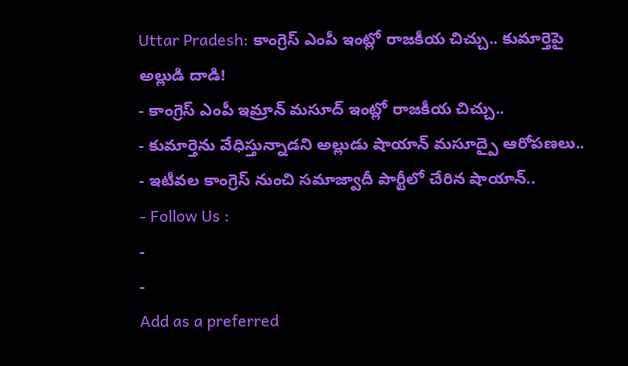Uttar Pradesh: కాంగ్రెస్ ఎంపీ ఇంట్లో రాజకీయ చిచ్చు.. కుమార్తెపై అల్లుడి దాడి!
- కాంగ్రెస్ ఎంపీ ఇమ్రాన్ మసూద్ ఇంట్లో రాజకీయ చిచ్చు..
- కుమార్తెను వేధిస్తున్నాడని అల్లుడు షాయాన్ మసూద్పై ఆరోపణలు..
- ఇటీవల కాంగ్రెస్ నుంచి సమాజ్వాదీ పార్టీలో చేరిన షాయాన్..
- Follow Us :
-
-
Add as a preferred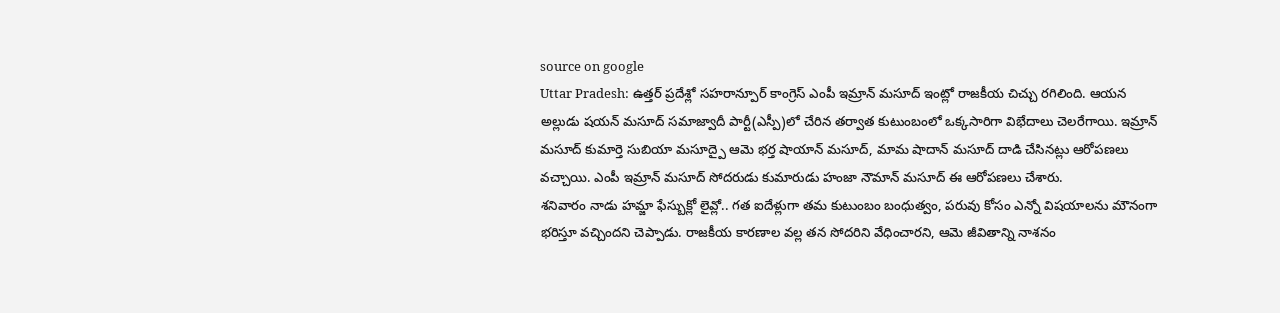source on google
Uttar Pradesh: ఉత్తర్ ప్రదేశ్లో సహరాన్పూర్ కాంగ్రెస్ ఎంపీ ఇమ్రాన్ మసూద్ ఇంట్లో రాజకీయ చిచ్చు రగిలింది. ఆయన అల్లుడు షయన్ మసూద్ సమాజ్వాదీ పార్టీ(ఎస్పీ)లో చేరిన తర్వాత కుటుంబంలో ఒక్కసారిగా విభేదాలు చెలరేగాయి. ఇమ్రాన్ మసూద్ కుమార్తె సుబియా మసూద్పై ఆమె భర్త షాయాన్ మసూద్, మామ షాదాన్ మసూద్ దాడి చేసినట్లు ఆరోపణలు వచ్చాయి. ఎంపీ ఇమ్రాన్ మసూద్ సోదరుడు కుమారుడు హంజా నౌమాన్ మసూద్ ఈ ఆరోపణలు చేశారు.
శనివారం నాడు హమ్జా ఫేస్బుక్లో లైవ్లో.. గత ఐదేళ్లుగా తమ కుటుంబం బంధుత్వం, పరువు కోసం ఎన్నో విషయాలను మౌనంగా భరిస్తూ వచ్చిందని చెప్పాడు. రాజకీయ కారణాల వల్ల తన సోదరిని వేధించారని, ఆమె జీవితాన్ని నాశనం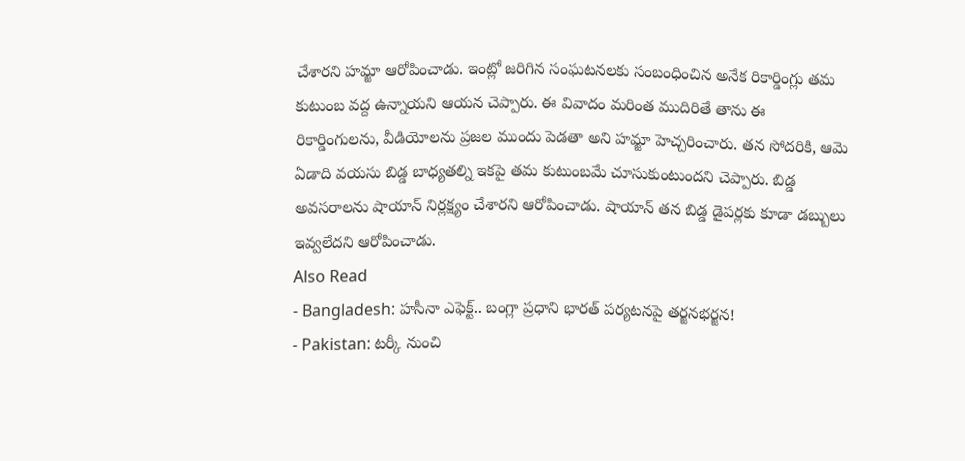చేశారని హమ్జా ఆరోపించాడు. ఇంట్లో జరిగిన సంఘటనలకు సంబంధించిన అనేక రికార్డింగ్లు తమ కుటుంబ వద్ద ఉన్నాయని ఆయన చెప్పారు. ఈ వివాదం మరింత ముదిరితే తాను ఈ రికార్డింగులను, వీడియోలను ప్రజల ముందు పెడతా అని హమ్జా హెచ్చరించారు. తన సోదరికి, ఆమె ఏడాది వయసు బిడ్డ బాధ్యతల్ని ఇకపై తమ కుటుంబమే చూసుకుంటుందని చెప్పారు. బిడ్డ అవసరాలను షాయాన్ నిర్లక్ష్యం చేశారని ఆరోపించాడు. షాయాన్ తన బిడ్డ డైపర్లకు కూడా డబ్బులు ఇవ్వలేదని ఆరోపించాడు.
Also Read
- Bangladesh: హసీనా ఎఫెక్ట్.. బంగ్లా ప్రధాని భారత్ పర్యటనపై తర్జనభర్జన!
- Pakistan: టర్కీ నుంచి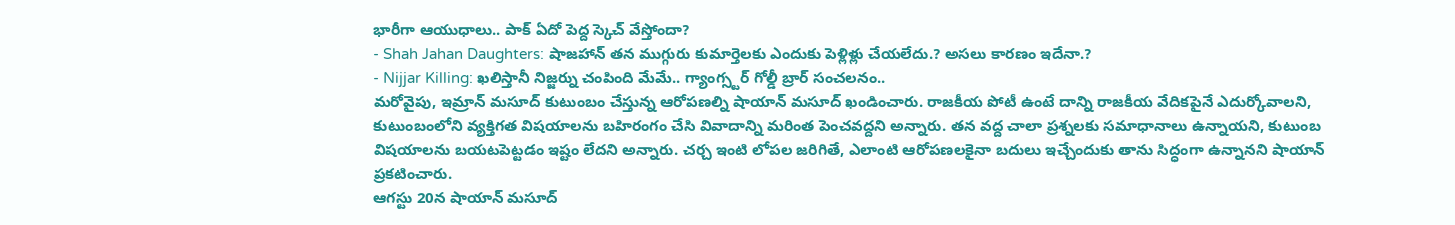భారీగా ఆయుధాలు.. పాక్ ఏదో పెద్ద స్కెచ్ వేస్తోందా?
- Shah Jahan Daughters: షాజహాన్ తన ముగ్గురు కుమార్తెలకు ఎందుకు పెళ్లిళ్లు చేయలేదు.? అసలు కారణం ఇదేనా.?
- Nijjar Killing: ఖలిస్తానీ నిజ్జర్ను చంపింది మేమే.. గ్యాంగ్స్టర్ గోల్డీ బ్రార్ సంచలనం..
మరోవైపు, ఇమ్రాన్ మసూద్ కుటుంబం చేస్తున్న ఆరోపణల్ని షాయాన్ మసూద్ ఖండించారు. రాజకీయ పోటీ ఉంటే దాన్ని రాజకీయ వేదికపైనే ఎదుర్కోవాలని, కుటుంబంలోని వ్యక్తిగత విషయాలను బహిరంగం చేసి వివాదాన్ని మరింత పెంచవద్దని అన్నారు. తన వద్ద చాలా ప్రశ్నలకు సమాధానాలు ఉన్నాయని, కుటుంబ విషయాలను బయటపెట్టడం ఇష్టం లేదని అన్నారు. చర్చ ఇంటి లోపల జరిగితే, ఎలాంటి ఆరోపణలకైనా బదులు ఇచ్చేందుకు తాను సిద్ధంగా ఉన్నానని షాయాన్ ప్రకటించారు.
ఆగస్టు 20న షాయాన్ మసూద్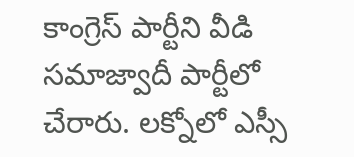కాంగ్రెస్ పార్టీని వీడి సమాజ్వాదీ పార్టీలో చేరారు. లక్నోలో ఎస్సీ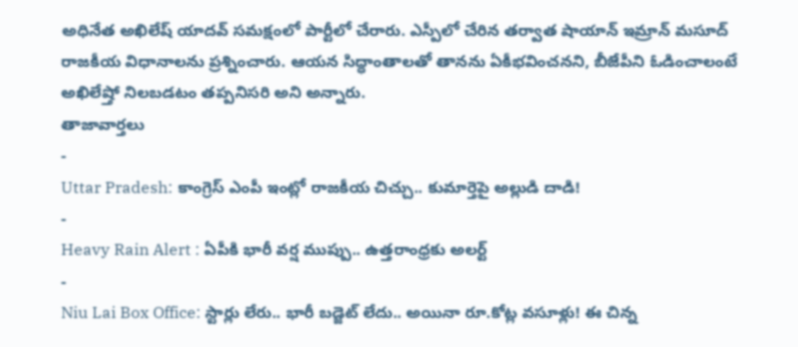అధినేత అఖిలేష్ యాదవ్ సమక్షంలో పార్టీలో చేరారు. ఎస్పీలో చేరిన తర్వాత షాయాన్ ఇమ్రాన్ మసూద్ రాజకీయ విధానాలను ప్రశ్నించారు. ఆయన సిద్ధాంతాలతో తానను ఏకీభవించనని, బీజేపీని ఓడించాలంటే అఖిలేష్తో నిలబడటం తప్పనిసరి అని అన్నారు.
తాజావార్తలు
-
Uttar Pradesh: కాంగ్రెస్ ఎంపీ ఇంట్లో రాజకీయ చిచ్చు.. కుమార్తెపై అల్లుడి దాడి!
-
Heavy Rain Alert : ఏపీకి భారీ వర్ష ముప్పు.. ఉత్తరాంధ్రకు అలర్ట్
-
Niu Lai Box Office: స్టార్లు లేరు.. భారీ బడ్జెట్ లేదు.. అయినా రూ.కోట్ల వసూళ్లు! ఈ చిన్న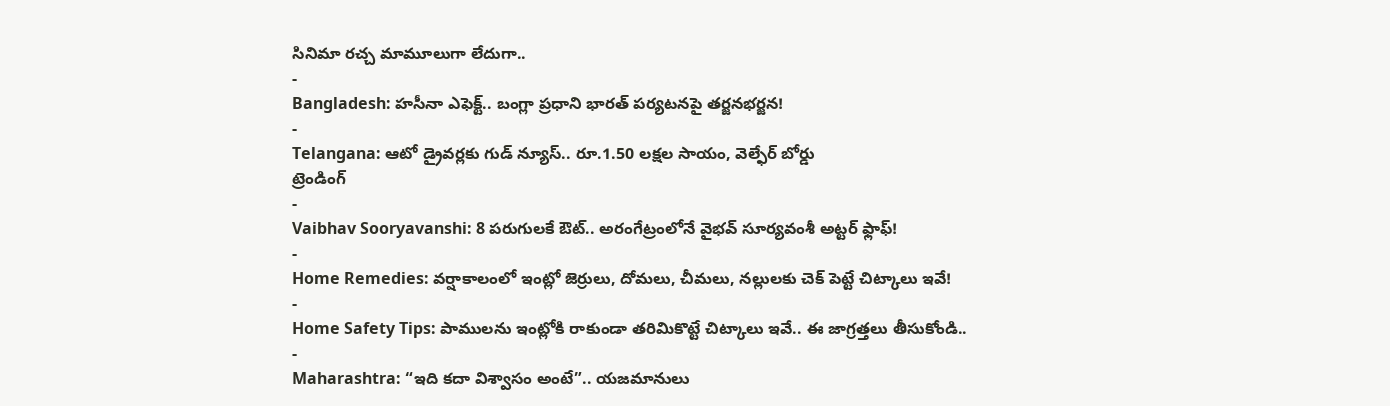సినిమా రచ్చ మామూలుగా లేదుగా..
-
Bangladesh: హసీనా ఎఫెక్ట్.. బంగ్లా ప్రధాని భారత్ పర్యటనపై తర్జనభర్జన!
-
Telangana: ఆటో డ్రైవర్లకు గుడ్ న్యూస్.. రూ.1.50 లక్షల సాయం, వెల్ఫేర్ బోర్డు
ట్రెండింగ్
-
Vaibhav Sooryavanshi: 8 పరుగులకే ఔట్.. అరంగేట్రంలోనే వైభవ్ సూర్యవంశీ అట్టర్ ఫ్లాఫ్!
-
Home Remedies: వర్షాకాలంలో ఇంట్లో జెర్రులు, దోమలు, చీమలు, నల్లులకు చెక్ పెట్టే చిట్కాలు ఇవే!
-
Home Safety Tips: పాములను ఇంట్లోకి రాకుండా తరిమికొట్టే చిట్కాలు ఇవే.. ఈ జాగ్రత్తలు తీసుకోండి..
-
Maharashtra: “ఇది కదా విశ్వాసం అంటే”.. యజమానులు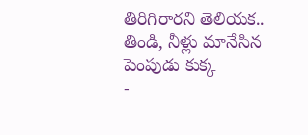తిరిగిరారని తెలియక.. తిండి, నీళ్లు మానేసిన పెంపుడు కుక్క
-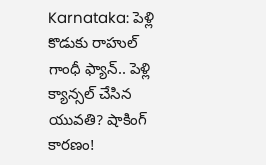Karnataka: పెళ్లి కొడుకు రాహుల్ గాంధీ ఫ్యాన్.. పెళ్లి క్యాన్సల్ చేసిన యువతి? షాకింగ్ కారణం!